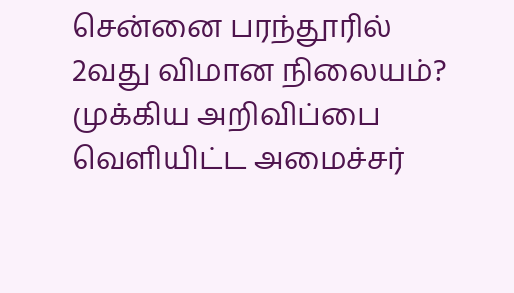சென்னை பரந்தூரில் 2வது விமான நிலையம்? முக்கிய அறிவிப்பை வெளியிட்ட அமைச்சர்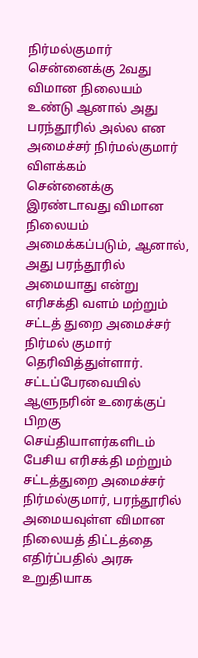நிர்மல்குமார்
சென்னைக்கு 2வது விமான நிலையம் உண்டு ஆனால் அது பரந்தூரில் அல்ல என அமைச்சர் நிர்மல்குமார் விளக்கம்
சென்னைக்கு இரண்டாவது விமான நிலையம் அமைக்கப்படும், ஆனால், அது பரந்தூரில் அமையாது என்று எரிசக்தி வளம் மற்றும் சட்டத் துறை அமைச்சர் நிர்மல் குமார் தெரிவித்துள்ளார்.
சட்டப்பேரவையில் ஆளுநரின் உரைக்குப் பிறகு செய்தியாளர்களிடம் பேசிய எரிசக்தி மற்றும் சட்டத்துறை அமைச்சர் நிர்மல்குமார், பரந்தூரில் அமையவுள்ள விமான நிலையத் திட்டத்தை எதிர்ப்பதில் அரசு உறுதியாக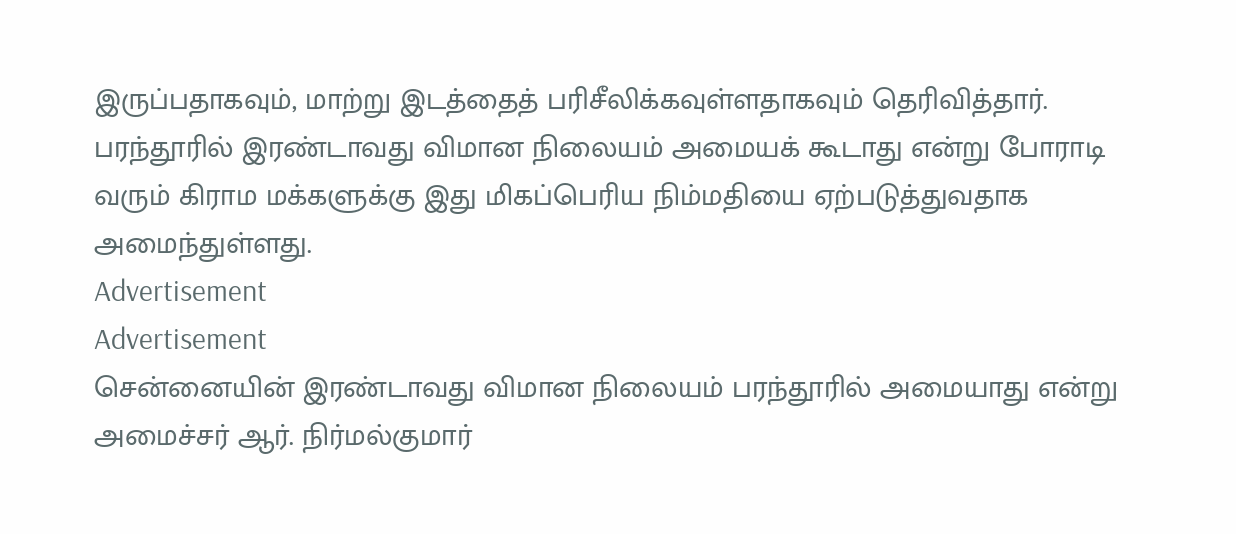இருப்பதாகவும், மாற்று இடத்தைத் பரிசீலிக்கவுள்ளதாகவும் தெரிவித்தார்.
பரந்தூரில் இரண்டாவது விமான நிலையம் அமையக் கூடாது என்று போராடி வரும் கிராம மக்களுக்கு இது மிகப்பெரிய நிம்மதியை ஏற்படுத்துவதாக அமைந்துள்ளது.
Advertisement
Advertisement
சென்னையின் இரண்டாவது விமான நிலையம் பரந்தூரில் அமையாது என்று அமைச்சர் ஆர். நிர்மல்குமார்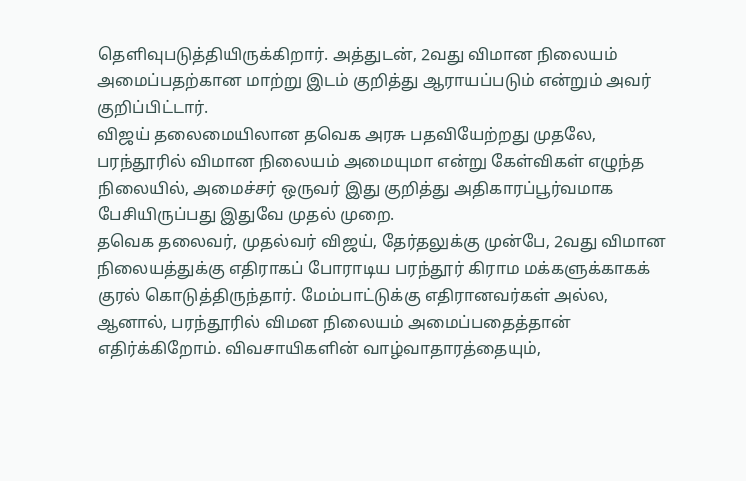தெளிவுபடுத்தியிருக்கிறார். அத்துடன், 2வது விமான நிலையம் அமைப்பதற்கான மாற்று இடம் குறித்து ஆராயப்படும் என்றும் அவர் குறிப்பிட்டார்.
விஜய் தலைமையிலான தவெக அரசு பதவியேற்றது முதலே, பரந்தூரில் விமான நிலையம் அமையுமா என்று கேள்விகள் எழுந்த நிலையில், அமைச்சர் ஒருவர் இது குறித்து அதிகாரப்பூர்வமாக பேசியிருப்பது இதுவே முதல் முறை.
தவெக தலைவர், முதல்வர் விஜய், தேர்தலுக்கு முன்பே, 2வது விமான நிலையத்துக்கு எதிராகப் போராடிய பரந்தூர் கிராம மக்களுக்காகக் குரல் கொடுத்திருந்தார். மேம்பாட்டுக்கு எதிரானவர்கள் அல்ல, ஆனால், பரந்தூரில் விமன நிலையம் அமைப்பதைத்தான் எதிர்க்கிறோம். விவசாயிகளின் வாழ்வாதாரத்தையும்,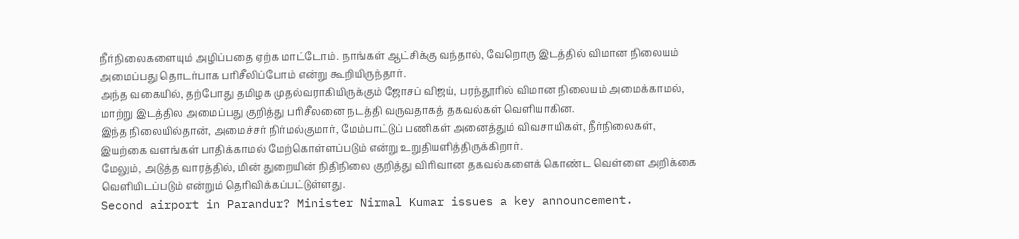நீர்நிலைகளையும் அழிப்பதை ஏற்க மாட்டோம். நாங்கள் ஆட்சிக்கு வந்தால், வேறொரு இடத்தில் விமான நிலையம் அமைப்பது தொடர்பாக பரிசீலிப்போம் என்று கூறியிருந்தார்.
அந்த வகையில், தற்போது தமிழக முதல்வராகியிருக்கும் ஜோசப் விஜய், பரந்தூரில் விமான நிலையம் அமைக்காமல், மாற்று இடத்தில அமைப்பது குறித்து பரிசீலனை நடத்தி வருவதாகத் தகவல்கள் வெளியாகின.
இந்த நிலையில்தான், அமைச்சர் நிர்மல்குமார், மேம்பாட்டுப் பணிகள் அனைத்தும் விவசாயிகள், நீர்நிலைகள், இயற்கை வளங்கள் பாதிக்காமல் மேற்கொள்ளப்படும் என்று உறுதியளித்திருக்கிறார்.
மேலும், அடுத்த வாரத்தில், மின் துறையின் நிதிநிலை குறித்து விரிவான தகவல்களைக் கொண்ட வெள்ளை அறிக்கை வெளியிடப்படும் என்றும் தெரிவிக்கப்பட்டுள்ளது.
Second airport in Parandur? Minister Nirmal Kumar issues a key announcement.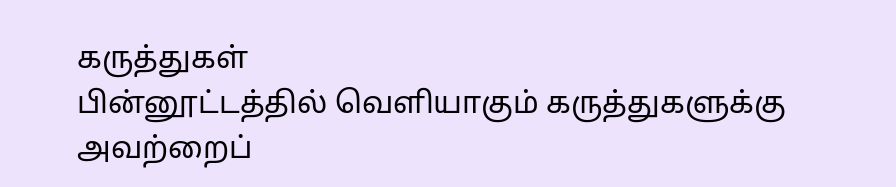கருத்துகள்
பின்னூட்டத்தில் வெளியாகும் கருத்துகளுக்கு அவற்றைப்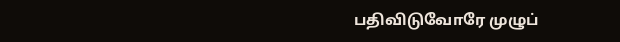பதிவிடுவோரே முழுப்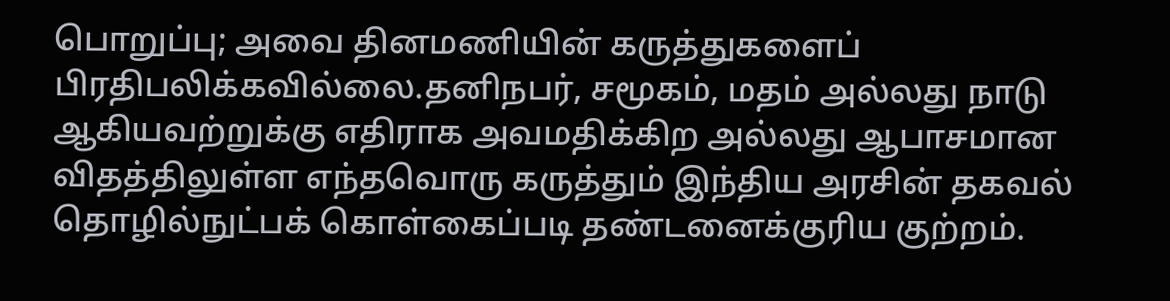பொறுப்பு; அவை தினமணியின் கருத்துகளைப் பிரதிபலிக்கவில்லை.தனிநபர், சமூகம், மதம் அல்லது நாடு ஆகியவற்றுக்கு எதிராக அவமதிக்கிற அல்லது ஆபாசமான விதத்திலுள்ள எந்தவொரு கருத்தும் இந்திய அரசின் தகவல் தொழில்நுட்பக் கொள்கைப்படி தண்டனைக்குரிய குற்றம்.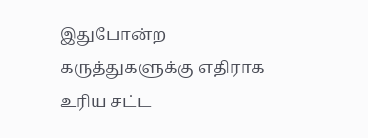இதுபோன்ற கருத்துகளுக்கு எதிராக உரிய சட்ட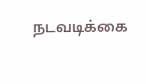நடவடிக்கை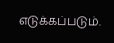எடுக்கப்படும்.